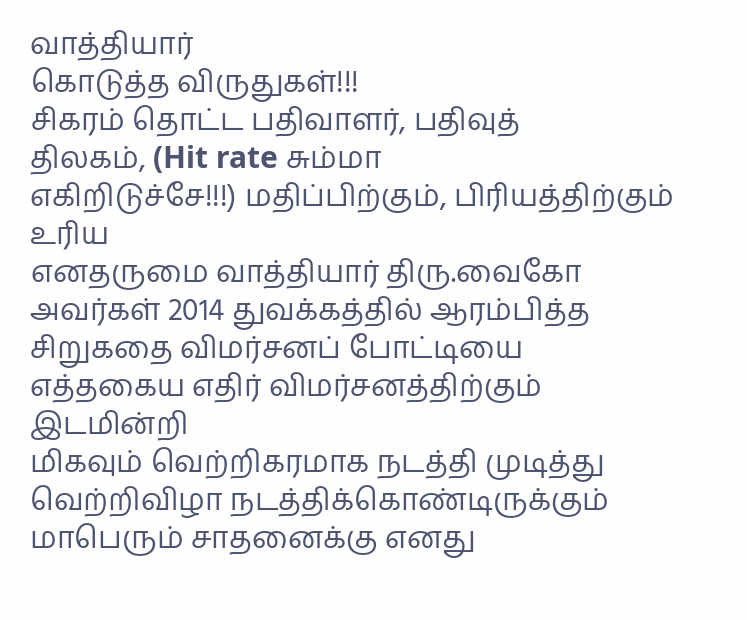வாத்தியார்
கொடுத்த விருதுகள்!!!
சிகரம் தொட்ட பதிவாளர், பதிவுத்
திலகம், (Hit rate சும்மா
எகிறிடுச்சே!!!) மதிப்பிற்கும், பிரியத்திற்கும் உரிய
எனதருமை வாத்தியார் திரு.வைகோ
அவர்கள் 2014 துவக்கத்தில் ஆரம்பித்த சிறுகதை விமர்சனப் போட்டியை
எத்தகைய எதிர் விமர்சனத்திற்கும் இடமின்றி
மிகவும் வெற்றிகரமாக நடத்தி முடித்து வெற்றிவிழா நடத்திக்கொண்டிருக்கும்
மாபெரும் சாதனைக்கு எனது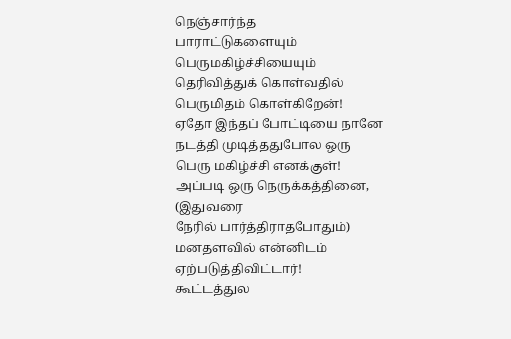நெஞ்சார்ந்த
பாராட்டுகளையும் பெருமகிழ்ச்சியையும் தெரிவித்துக் கொள்வதில் பெருமிதம் கொள்கிறேன்!
ஏதோ இந்தப் போட்டியை நானே நடத்தி முடித்ததுபோல ஒரு பெரு மகிழ்ச்சி எனக்குள்!
அப்படி ஒரு நெருக்கத்தினை, (இதுவரை
நேரில் பார்த்திராதபோதும்) மனதளவில் என்னிடம் ஏற்படுத்திவிட்டார்!
கூட்டத்துல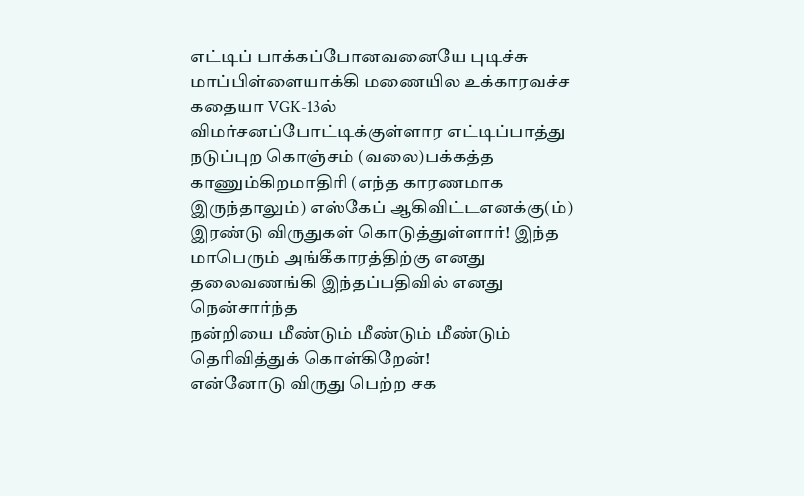எட்டிப் பாக்கப்போனவனையே புடிச்சு மாப்பிள்ளையாக்கி மணையில உக்காரவச்ச
கதையா VGK-13ல் விமர்சனப்போட்டிக்குள்ளார எட்டிப்பாத்து
நடுப்புற கொஞ்சம் (வலை)பக்கத்த
காணும்கிறமாதிரி (எந்த காரணமாக இருந்தாலும்) எஸ்கேப் ஆகிவிட்டஎனக்கு(ம்)
இரண்டு விருதுகள் கொடுத்துள்ளார்! இந்த
மாபெரும் அங்கீகாரத்திற்கு எனது தலைவணங்கி இந்தப்பதிவில் எனது நென்சார்ந்த
நன்றியை மீண்டும் மீண்டும் மீண்டும் தெரிவித்துக் கொள்கிறேன்!
என்னோடு விருது பெற்ற சக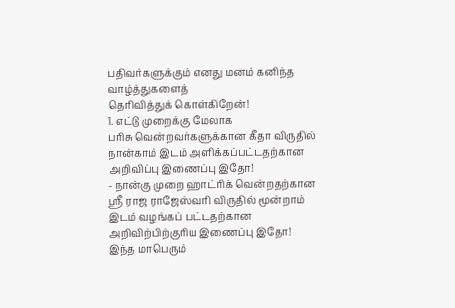பதிவர்களுக்கும் எனது மனம் கனிந்த வாழ்த்துகளைத்
தெரிவித்துக் கொள்கிறேன்!
1. எட்டு முறைக்கு மேலாக
பரிசு வென்றவர்களுக்கான கீதா விருதில்
நான்காம் இடம் அளிக்கப்பட்டதற்கான அறிவிப்பு இணைப்பு இதோ!
- நான்கு முறை ஹாட்ரிக் வென்றதற்கான ஸ்ரீ ராஜ ராஜேஸ்வரி விருதில் மூன்றாம் இடம் வழங்கப் பட்டதற்கான அறிவிற்பிற்குரிய இணைப்பு இதோ!
இந்த மாபெரும்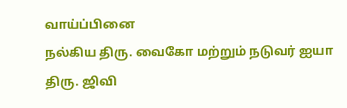வாய்ப்பினை
நல்கிய திரு. வைகோ மற்றும் நடுவர் ஐயா திரு. ஜிவி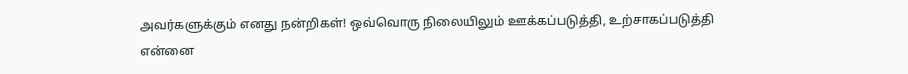அவர்களுக்கும் எனது நன்றிகள்! ஒவ்வொரு நிலையிலும் ஊக்கப்படுத்தி, உற்சாகப்படுத்தி என்னை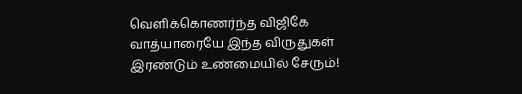வெளிக்கொணர்ந்த விஜிகே வாத்யாரையே இந்த விருதுகள் இரண்டும் உண்மையில் சேரும்!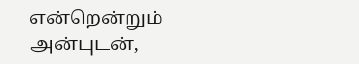என்றென்றும் அன்புடன்,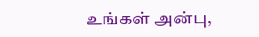உங்கள் அன்பு,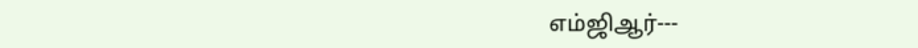எம்ஜிஆர்---